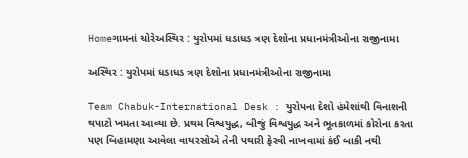Homeગામનાં ચોરેઅસ્થિર : યુરોપમાં ધડાધડ ત્રણ દેશોના પ્રધાનમંત્રીઓના રાજીનામા

અસ્થિર : યુરોપમાં ધડાધડ ત્રણ દેશોના પ્રધાનમંત્રીઓના રાજીનામા

Team Chabuk-International Desk : યુરોપના દેશો હંમેશાંથી વિનાશની થપાટો ખમતા આવ્યા છે. પ્રથમ વિશ્વયુદ્ધ, બીજું વિશ્વયુદ્ધ અને ભૂતકાળમાં કોરોના કરતા પણ બિહામણા આવેલા વાયરસોએ તેની પથારી ફેરવી નાખવામાં કંઈ બાકી નથી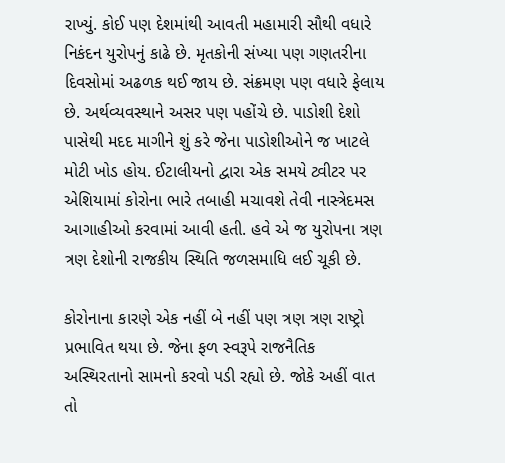રાખ્યું. કોઈ પણ દેશમાંથી આવતી મહામારી સૌથી વધારે નિકંદન યુરોપનું કાઢે છે. મૃતકોની સંખ્યા પણ ગણતરીના દિવસોમાં અઢળક થઈ જાય છે. સંક્રમણ પણ વધારે ફેલાય છે. અર્થવ્યવસ્થાને અસર પણ પહોંચે છે. પાડોશી દેશો પાસેથી મદદ માગીને શું કરે જેના પાડોશીઓને જ ખાટલે મોટી ખોડ હોય. ઈટાલીયનો દ્વારા એક સમયે ટ્વીટર પર એશિયામાં કોરોના ભારે તબાહી મચાવશે તેવી નાસ્ત્રેદમસ આગાહીઓ કરવામાં આવી હતી. હવે એ જ યુરોપના ત્રણ ત્રણ દેશોની રાજકીય સ્થિતિ જળસમાધિ લઈ ચૂકી છે.

કોરોનાના કારણે એક નહીં બે નહીં પણ ત્રણ ત્રણ રાષ્ટ્રો પ્રભાવિત થયા છે. જેના ફળ સ્વરૂપે રાજનૈતિક અસ્થિરતાનો સામનો કરવો પડી રહ્યો છે. જોકે અહીં વાત તો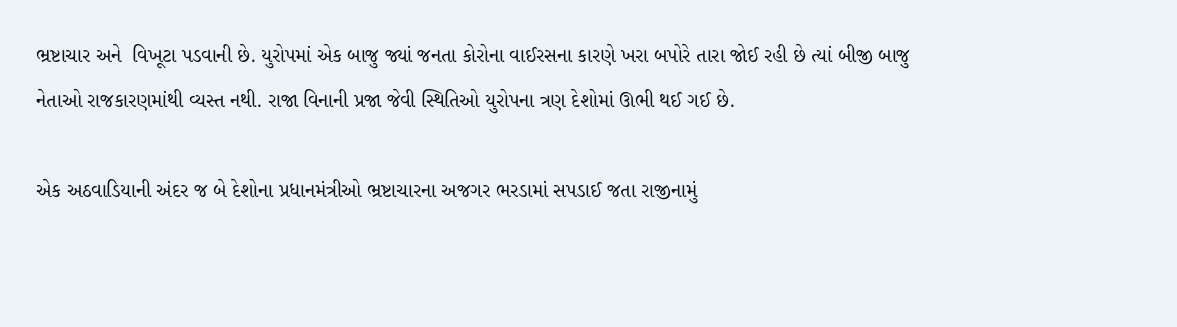ભ્રષ્ટાચાર અને  વિખૂટા પડવાની છે. યુરોપમાં એક બાજુ જ્યાં જનતા કોરોના વાઈરસના કારણે ખરા બપોરે તારા જોઈ રહી છે ત્યાં બીજી બાજુ નેતાઓ રાજકારણમાંથી વ્યસ્ત નથી. રાજા વિનાની પ્રજા જેવી સ્થિતિઓ યુરોપના ત્રણ દેશોમાં ઊભી થઈ ગઈ છે.

એક અઠવાડિયાની અંદર જ બે દેશોના પ્રધાનમંત્રીઓ ભ્રષ્ટાચારના અજગર ભરડામાં સપડાઈ જતા રાજીનામું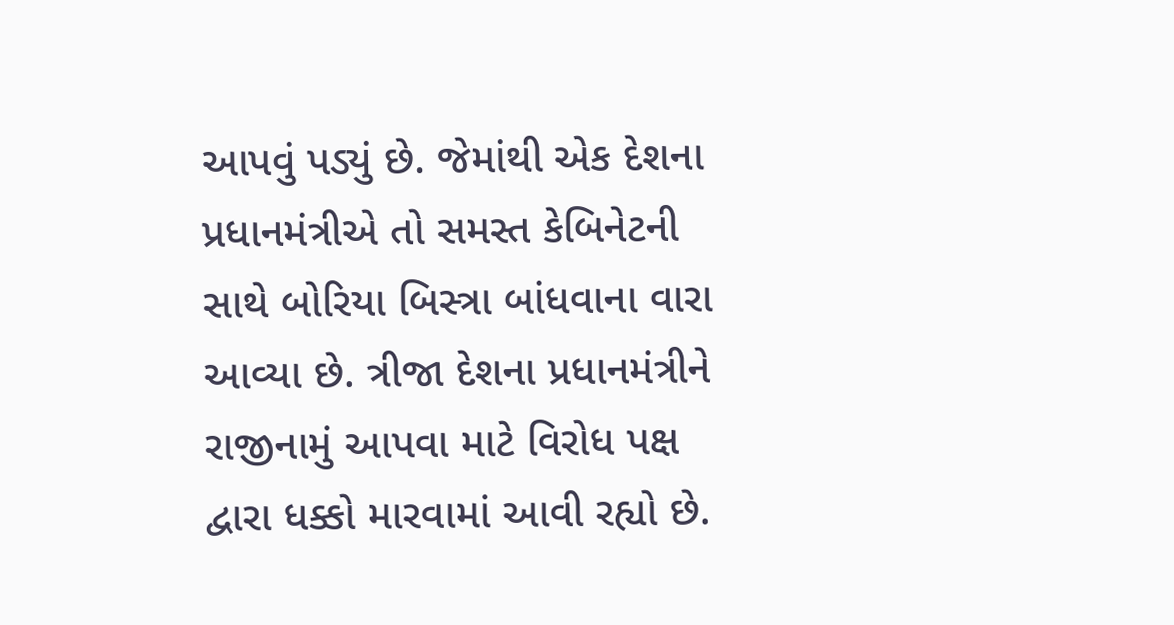આપવું પડ્યું છે. જેમાંથી એક દેશના પ્રધાનમંત્રીએ તો સમસ્ત કેબિનેટની સાથે બોરિયા બિસ્ત્રા બાંધવાના વારા આવ્યા છે. ત્રીજા દેશના પ્રધાનમંત્રીને રાજીનામું આપવા માટે વિરોધ પક્ષ દ્વારા ધક્કો મારવામાં આવી રહ્યો છે.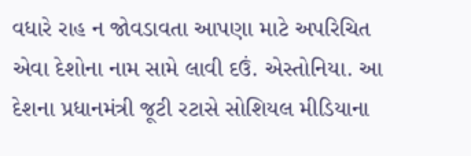વધારે રાહ ન જોવડાવતા આપણા માટે અપરિચિત એવા દેશોના નામ સામે લાવી દઉં. એસ્તોનિયા. આ દેશના પ્રધાનમંત્રી જૂટી રટાસે સોશિયલ મીડિયાના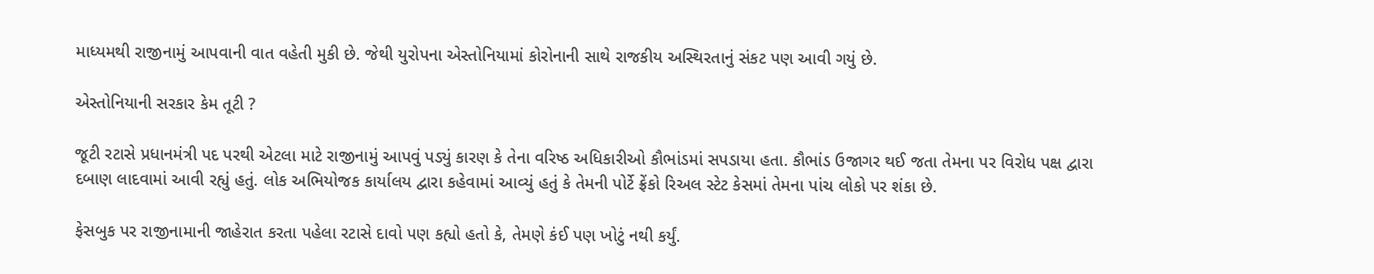માધ્યમથી રાજીનામું આપવાની વાત વહેતી મુકી છે. જેથી યુરોપના એસ્તોનિયામાં કોરોનાની સાથે રાજકીય અસ્થિરતાનું સંકટ પણ આવી ગયું છે.

એસ્તોનિયાની સરકાર કેમ તૂટી ?

જૂટી રટાસે પ્રધાનમંત્રી પદ પરથી એટલા માટે રાજીનામું આપવું પડ્યું કારણ કે તેના વરિષ્ઠ અધિકારીઓ કૌભાંડમાં સપડાયા હતા. કૌભાંડ ઉજાગર થઈ જતા તેમના પર વિરોધ પક્ષ દ્વારા દબાણ લાદવામાં આવી રહ્યું હતું. લોક અભિયોજક કાર્યાલય દ્વારા કહેવામાં આવ્યું હતું કે તેમની પોર્ટે ફ્રેંકો રિઅલ સ્ટેટ કેસમાં તેમના પાંચ લોકો પર શંકા છે.

ફેસબુક પર રાજીનામાની જાહેરાત કરતા પહેલા રટાસે દાવો પણ કહ્યો હતો કે, તેમણે કંઈ પણ ખોટું નથી કર્યું.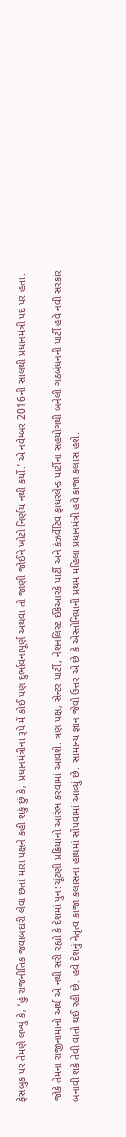ફેસબુક પર તેમણે લખ્યું કે, ‘હું રાજનીતિક જવાબદારી લેવા છતાં મારા પક્ષને કહી શકું છું કે, પ્રધાનમંત્રીના રૂપે મેં કોઈ પણ દુર્ભાવનાપૂર્ણ અથવા તો જાણી જોઈને ખોટો નિર્ણય નથી કર્યો.’ એ નવેમ્બર 2016ની સાલથી પ્રધાનમંત્રી પદ પર હતા.

જોકે તેમના રાજીનામાનો અર્થ એ નથી સરી રહ્યો કે દેશમાં પુન:ચૂંટણી પ્રક્રિયાનો આરંભ કરવામાં આવશે. ત્રણ પક્ષ, સેન્ટર પાર્ટી, નેશનલિસ્ટ ઈકેઆરકે પાર્ટી અને કંઝર્વેટિવ ફાધરલેન્ડ પાર્ટીના સહયોગથી બનેલી ગઠબંધનની પાર્ટી હવે નવી સરકાર બનાવી શકે તેવી વાતો થઈ રહી છે. હવે દેશનું નેતૃત્વ કાજા કલાસના હાથમાં સોંપવામાં આવ્યું છે. સામાન્ય જ્ઞાન જેવો ઉત્તર એ છે કે એસ્તોનિયાની પ્રથમ મહિલા પ્રધાનમંત્રી હવે કાજા કલાસ હશે.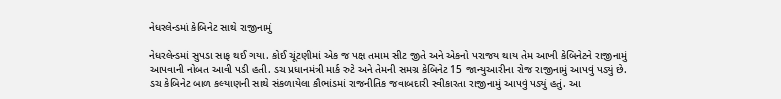નેધરલેન્ડમાં કેબિનેટ સાથે રાજીનામું

નેધરલેન્ડમાં સુપડા સાફ થઈ ગયા. કોઈ ચૂંટણીમાં એક જ પક્ષ તમામ સીટ જીતે અને એકનો પરાજય થાય તેમ આખી કેબિનેટને રાજીનામું આપવાની નોબત આવી પડી હતી. ડચ પ્રધાનમંત્રી માર્ક રુટે અને તેમની સમગ્ર કેબિનેટ 15 જાન્યુઆરીના રોજ રાજીનામું આપવું પડ્યું છે. ડચ કેબિનેટ બાળ કલ્યાણની સાથે સંકળાયેલા કૌભાંડમાં રાજનીતિક જવાબદારી સ્વીકારતા રાજીનામું આપવું પડ્યું હતું. આ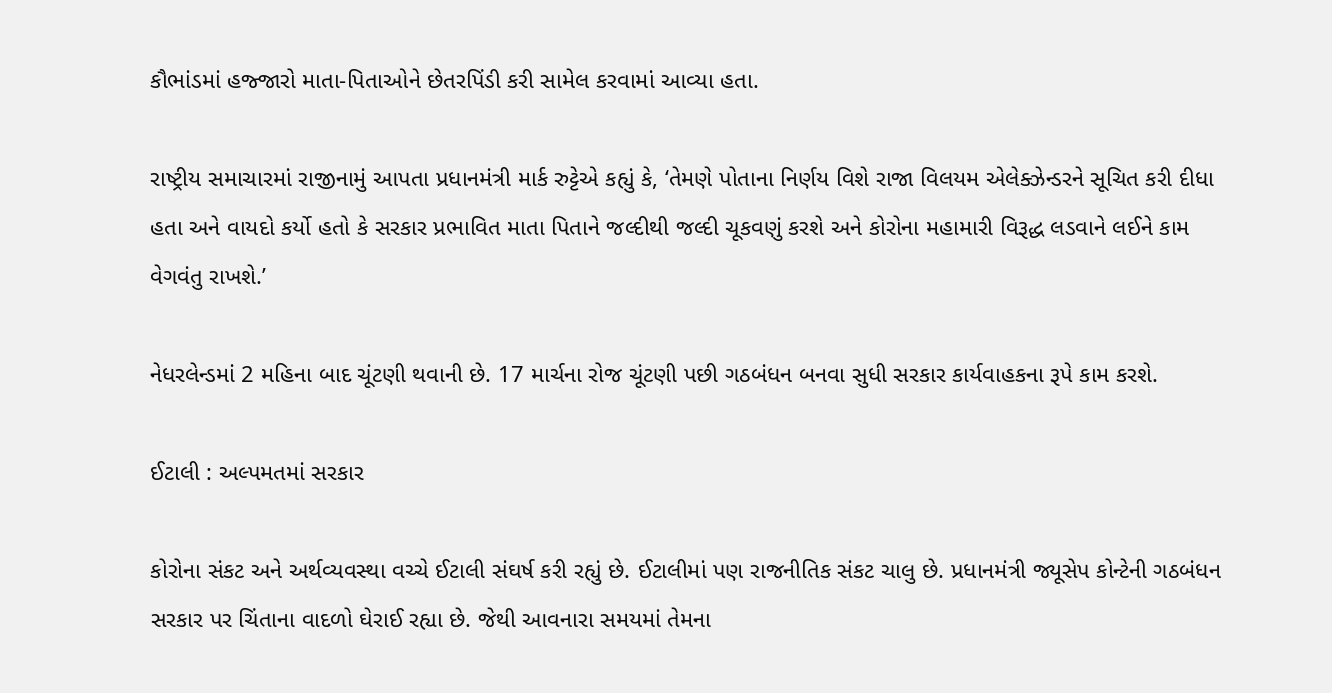કૌભાંડમાં હજ્જારો માતા-પિતાઓને છેતરપિંડી કરી સામેલ કરવામાં આવ્યા હતા.

રાષ્ટ્રીય સમાચારમાં રાજીનામું આપતા પ્રધાનમંત્રી માર્ક રુટ્ટેએ કહ્યું કે, ‘તેમણે પોતાના નિર્ણય વિશે રાજા વિલયમ એલેક્ઝેન્ડરને સૂચિત કરી દીધા હતા અને વાયદો કર્યો હતો કે સરકાર પ્રભાવિત માતા પિતાને જલ્દીથી જલ્દી ચૂકવણું કરશે અને કોરોના મહામારી વિરૂદ્ધ લડવાને લઈને કામ વેગવંતુ રાખશે.’

નેધરલેન્ડમાં 2 મહિના બાદ ચૂંટણી થવાની છે. 17 માર્ચના રોજ ચૂંટણી પછી ગઠબંધન બનવા સુધી સરકાર કાર્યવાહકના રૂપે કામ કરશે.

ઈટાલી : અલ્પમતમાં સરકાર

કોરોના સંકટ અને અર્થવ્યવસ્થા વચ્ચે ઈટાલી સંઘર્ષ કરી રહ્યું છે. ઈટાલીમાં પણ રાજનીતિક સંકટ ચાલુ છે. પ્રધાનમંત્રી જ્યૂસેપ કોન્ટેની ગઠબંધન સરકાર પર ચિંતાના વાદળો ઘેરાઈ રહ્યા છે. જેથી આવનારા સમયમાં તેમના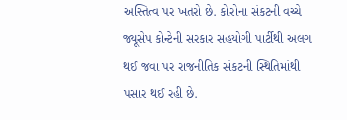અસ્તિત્વ પર ખતરો છે. કોરોના સંકટની વચ્ચે જ્યૂસેપ કોન્ટેની સરકાર સહયોગી પાર્ટીથી અલગ થઈ જવા પર રાજનીતિક સંકટની સ્થિતિમાંથી પસાર થઈ રહી છે.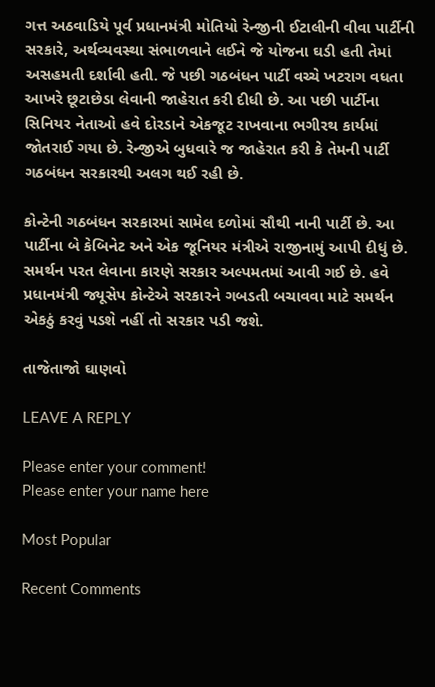ગત્ત અઠવાડિયે પૂર્વ પ્રધાનમંત્રી મોતિયો રેન્જીની ઈટાલીની વીવા પાર્ટીની સરકારે, અર્થવ્યવસ્થા સંભાળવાને લઈને જે યોજના ઘડી હતી તેમાં અસહમતી દર્શાવી હતી. જે પછી ગઠબંધન પાર્ટી વચ્ચે ખટરાગ વધતા આખરે છૂટાછેડા લેવાની જાહેરાત કરી દીધી છે. આ પછી પાર્ટીના સિનિયર નેતાઓ હવે દોરડાને એકજૂટ રાખવાના ભગીરથ કાર્યમાં જોતરાઈ ગયા છે. રેન્જીએ બુધવારે જ જાહેરાત કરી કે તેમની પાર્ટી ગઠબંધન સરકારથી અલગ થઈ રહી છે.

કોન્ટેની ગઠબંધન સરકારમાં સામેલ દળોમાં સૌથી નાની પાર્ટી છે. આ પાર્ટીના બે કેબિનેટ અને એક જૂનિયર મંત્રીએ રાજીનામું આપી દીધું છે. સમર્થન પરત લેવાના કારણે સરકાર અલ્પમતમાં આવી ગઈ છે. હવે પ્રધાનમંત્રી જ્યૂસેપ કોન્ટેએ સરકારને ગબડતી બચાવવા માટે સમર્થન એકઠું કરવું પડશે નહીં તો સરકાર પડી જશે.

તાજેતાજો ઘાણવો

LEAVE A REPLY

Please enter your comment!
Please enter your name here

Most Popular

Recent Comments